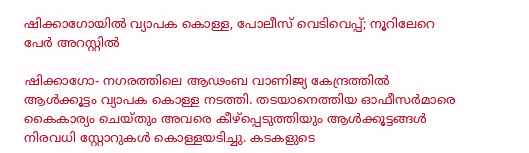ഷിക്കാഗോയില്‍ വ്യാപക കൊള്ള, പോലീസ് വെടിവെപ്പ്; നൂറിലേറെ പേര്‍ അറസ്റ്റില്‍

ഷിക്കാഗോ- നഗരത്തിലെ ആഢംബ വാണിജ്യ കേന്ദ്രത്തില്‍ ആള്‍ക്കൂട്ടം വ്യാപക കൊള്ള നടത്തി. തടയാനെത്തിയ ഓഫീസര്‍മാരെ കൈകാര്യം ചെയ്തും അവരെ കീഴ്‌പ്പെടുത്തിയും ആള്‍ക്കൂട്ടങ്ങള്‍ നിരവധി സ്റ്റോറുകള്‍ കൊള്ളയടിച്ചു. കടകളുടെ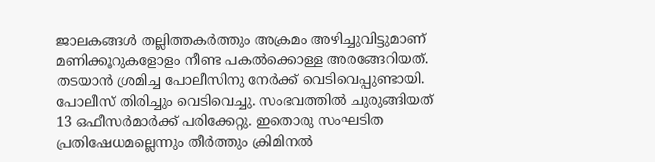ജാലകങ്ങള്‍ തല്ലിത്തകര്‍ത്തും അക്രമം അഴിച്ചുവിട്ടുമാണ് മണിക്കൂറുകളോളം നീണ്ട പകല്‍ക്കൊള്ള അരങ്ങേറിയത്. തടയാന്‍ ശ്രമിച്ച പോലീസിനു നേര്‍ക്ക് വെടിവെപ്പുണ്ടായി. പോലീസ് തിരിച്ചും വെടിവെച്ചു. സംഭവത്തില്‍ ചുരുങ്ങിയത് 13 ഒഫീസര്‍മാര്‍ക്ക് പരിക്കേറ്റു. ഇതൊരു സംഘടിത പ്രതിഷേധമല്ലെന്നും തീര്‍ത്തും ക്രിമിനല്‍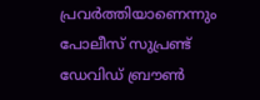പ്രവര്‍ത്തിയാണെന്നും പോലീസ് സുപ്രണ്ട് ഡേവിഡ് ബ്രൗണ്‍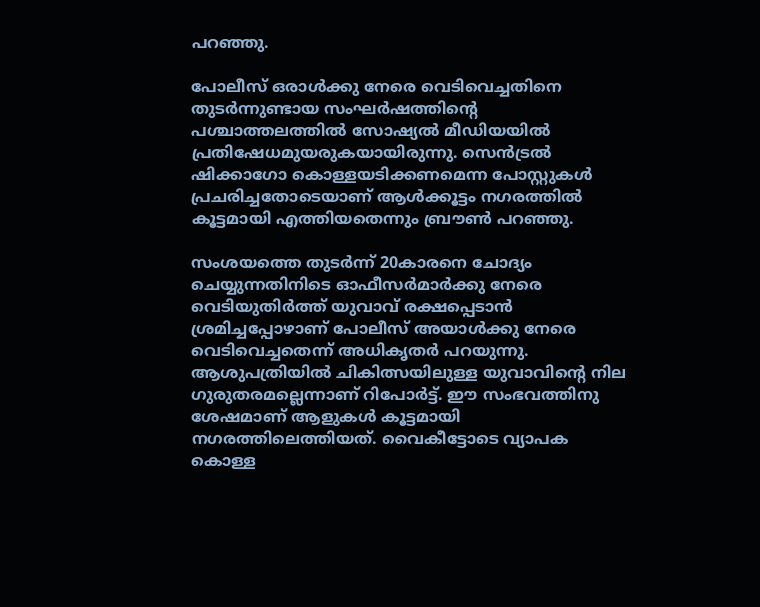പറഞ്ഞു.

പോലീസ് ഒരാള്‍ക്കു നേരെ വെടിവെച്ചതിനെ തുടര്‍ന്നുണ്ടായ സംഘര്‍ഷത്തിന്റെ പശ്ചാത്തലത്തില്‍ സോഷ്യല്‍ മീഡിയയില്‍ പ്രതിഷേധമുയരുകയായിരുന്നു. സെന്‍ട്രല്‍ ഷിക്കാഗോ കൊള്ളയടിക്കണമെന്ന പോസ്റ്റുകള്‍ പ്രചരിച്ചതോടെയാണ് ആള്‍ക്കൂട്ടം നഗരത്തില്‍ കൂട്ടമായി എത്തിയതെന്നും ബ്രൗണ്‍ പറഞ്ഞു.

സംശയത്തെ തുടര്‍ന്ന് 20കാരനെ ചോദ്യം ചെയ്യുന്നതിനിടെ ഓഫീസര്‍മാര്‍ക്കു നേരെ വെടിയുതിര്‍ത്ത് യുവാവ് രക്ഷപ്പെടാന്‍ ശ്രമിച്ചപ്പോഴാണ് പോലീസ് അയാള്‍ക്കു നേരെ വെടിവെച്ചതെന്ന് അധികൃതര്‍ പറയുന്നു. ആശുപത്രിയില്‍ ചികിത്സയിലുള്ള യുവാവിന്റെ നില ഗുരുതരമല്ലെന്നാണ് റിപോര്‍ട്ട്. ഈ സംഭവത്തിനു ശേഷമാണ് ആളുകള്‍ കൂട്ടമായി നഗരത്തിലെത്തിയത്. വൈകീട്ടോടെ വ്യാപക കൊള്ള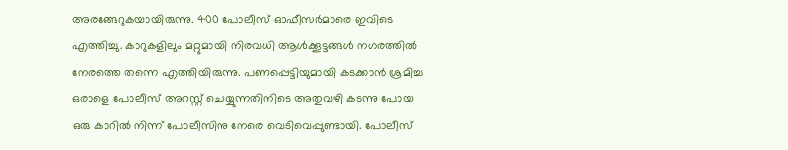അരങ്ങേറുകയായിരുന്നു. 400 പോലീസ് ഓഫീസര്‍മാരെ ഇവിടെ എത്തിച്ചു. കാറുകളിലും മറ്റുമായി നിരവധി ആള്‍ക്കൂട്ടങ്ങള്‍ നഗരത്തില്‍ നേരത്തെ തന്നെ എത്തിയിരുന്നു. പണപ്പെട്ടിയുമായി കടക്കാന്‍ ശ്രമിച്ച ഒരാളെ പോലീസ് അറസ്റ്റ് ചെയ്യുന്നതിനിടെ അതുവഴി കടന്നു പോയ ഒരു കാറില്‍ നിന്ന് പോലീസിനു നേരെ വെടിവെപ്പുണ്ടായി. പോലീസ്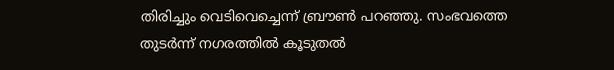തിരിച്ചും വെടിവെച്ചെന്ന് ബ്രൗണ്‍ പറഞ്ഞു. സംഭവത്തെ തുടര്‍ന്ന് നഗരത്തില്‍ കൂടുതല്‍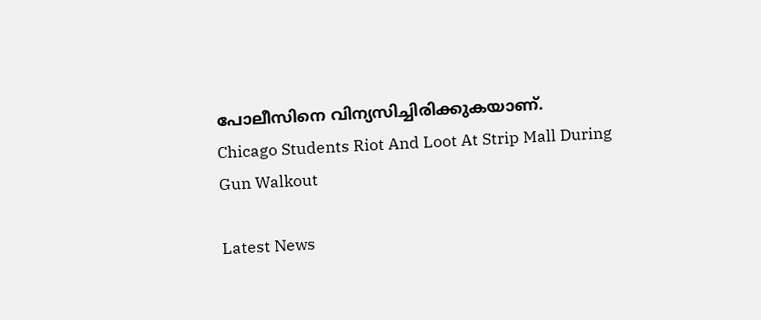പോലീസിനെ വിന്യസിച്ചിരിക്കുകയാണ്.
Chicago Students Riot And Loot At Strip Mall During Gun Walkout

Latest News